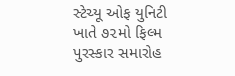સ્ટેચ્યૂ ઓફ યુનિટી ખાતે ૭૨મો ફિલ્મ પુરસ્કાર સમારોહ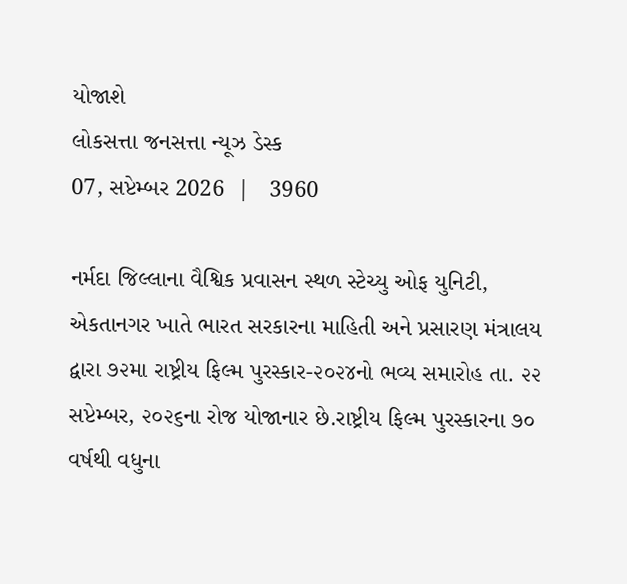યોજાશે
લોકસત્તા જનસત્તા ન્યૂઝ ડેસ્ક
07, સપ્ટેમ્બર 2026  |   3960

નર્મદા જિલ્લાના વૈશ્વિક પ્રવાસન સ્થળ સ્ટેચ્યુ ઓફ યુનિટી, એકતાનગર ખાતે ભારત સરકારના માહિતી અને પ્રસારણ મંત્રાલય દ્વારા ૭૨મા રાષ્ટ્રીય ફિલ્મ પુરસ્કાર-૨૦૨૪નો ભવ્ય સમારોહ તા. ૨૨ સપ્ટેમ્બર, ૨૦૨૬ના રોજ યોજાનાર છે.રાષ્ટ્રીય ફિલ્મ પુરસ્કારના ૭૦ વર્ષથી વધુના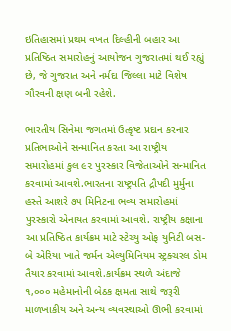ઇતિહાસમાં પ્રથમ વખત દિલ્હીની બહાર આ પ્રતિષ્ઠિત સમારોહનું આયોજન ગુજરાતમાં થઈ રહ્યું છે, જે ગુજરાત અને નર્મદા જિલ્લા માટે વિશેષ ગૌરવની ક્ષણ બની રહેશે.

ભારતીય સિનેમા જગતમાં ઉત્કૃષ્ટ પ્રદાન કરનાર પ્રતિભાઓને સન્માનિત કરતા આ રાષ્ટ્રીય સમારોહમાં કુલ ૯૨ પુરસ્કાર વિજેતાઓને સન્માનિત કરવામાં આવશે.ભારતના રાષ્ટ્રપતિ દ્રૌપદી મુર્મુના હસ્તે આશરે ૭૫ મિનિટના ભવ્ય સમારોહમાં પુરસ્કારો એનાયત કરવામાં આવશે. રાષ્ટ્રીય કક્ષાના આ પ્રતિષ્ઠિત કાર્યક્રમ માટે સ્ટેચ્યુ ઓફ યુનિટી બસ-બે એરિયા ખાતે જર્મન એલ્યુમિનિયમ સ્ટ્રક્ચરલ ડોમ તૈયાર કરવામાં આવશે.કાર્યક્રમ સ્થળે અંદાજે ૧,૦૦૦ મહેમાનોની બેઠક ક્ષમતા સાથે જરૂરી માળખાકીય અને અન્ય વ્યવસ્થાઓ ઊભી કરવામાં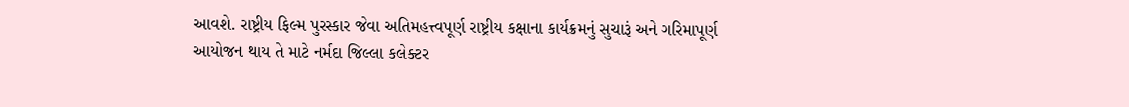આવશે. રાષ્ટ્રીય ફિલ્મ પુરસ્કાર જેવા અતિમહત્ત્વપૂર્ણ રાષ્ટ્રીય કક્ષાના કાર્યક્રમનું સુચારૂં અને ગરિમાપૂર્ણ આયોજન થાય તે માટે નર્મદા જિલ્લા કલેક્ટર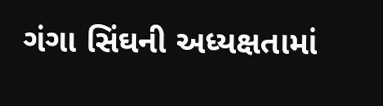ગંગા સિંઘની અધ્યક્ષતામાં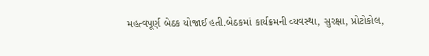મહત્વપૂર્ણ બેઠક યોજાઈ હતી.બેઠકમાં કાર્યક્રમની વ્યવસ્થા, સુરક્ષા, પ્રોટોકોલ,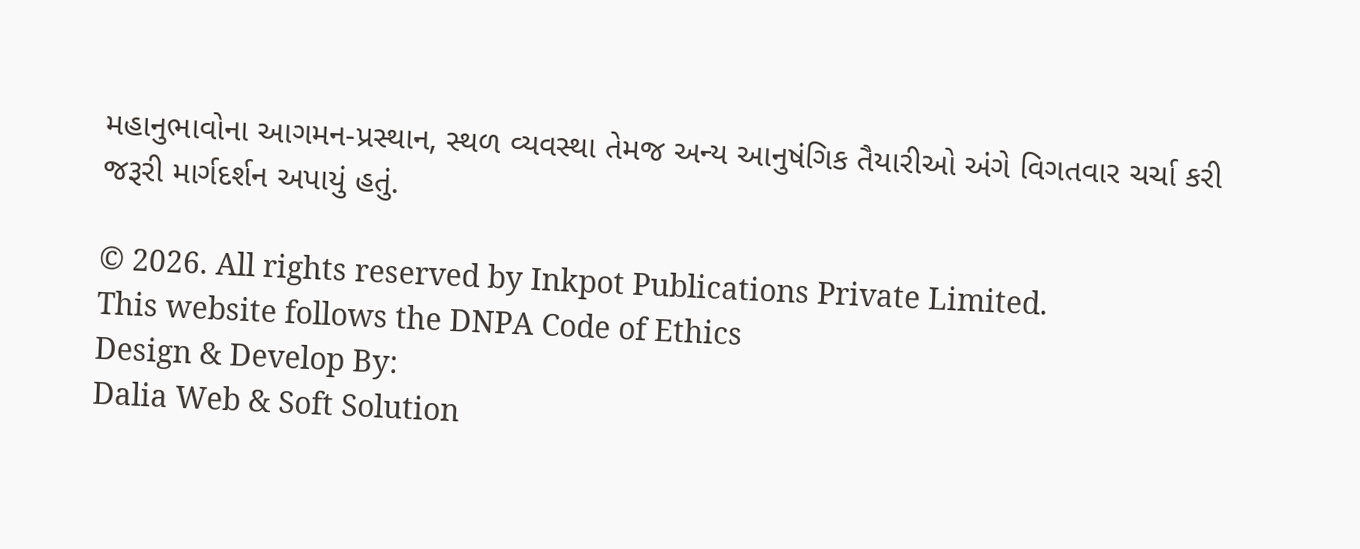મહાનુભાવોના આગમન-પ્રસ્થાન, સ્થળ વ્યવસ્થા તેમજ અન્ય આનુષંગિક તૈયારીઓ અંગે વિગતવાર ચર્ચા કરી જરૂરી માર્ગદર્શન અપાયું હતું.

© 2026. All rights reserved by Inkpot Publications Private Limited.
This website follows the DNPA Code of Ethics
Design & Develop By:
Dalia Web & Soft Solution